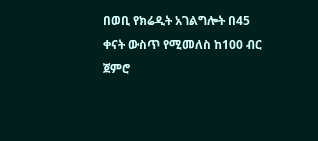በወቢ የክሬዲት አገልግሎት በ45 ቀናት ውስጥ የሚመለስ ከ100 ብር ጀምሮ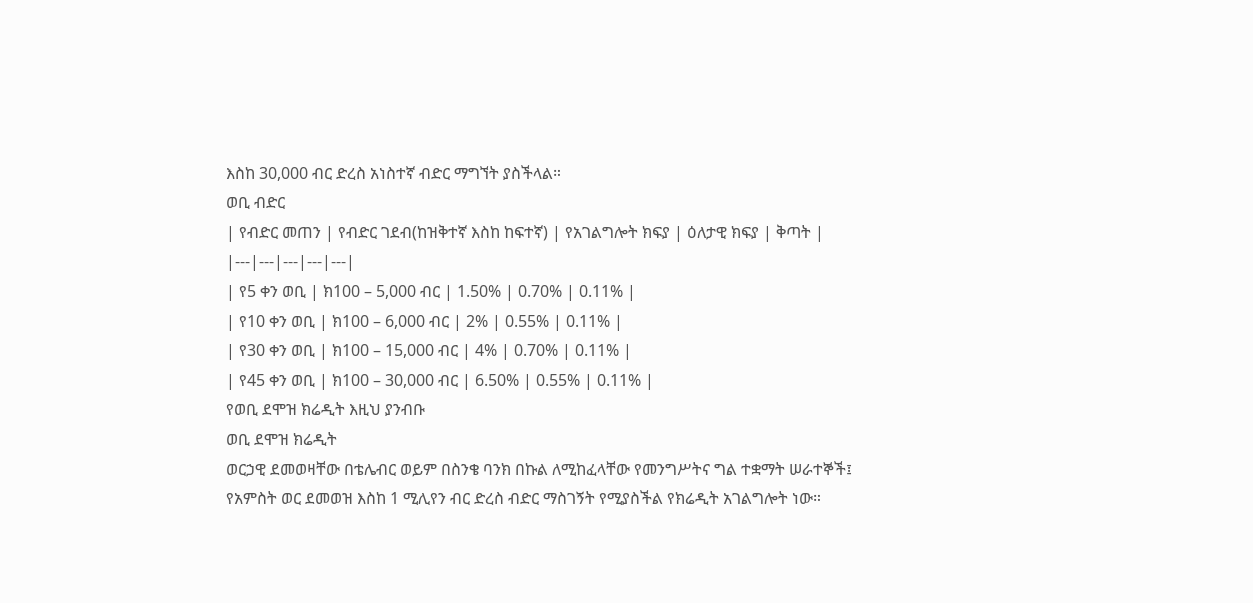እስከ 30,000 ብር ድረስ አነስተኛ ብድር ማግኘት ያስችላል።
ወቢ ብድር
| የብድር መጠን | የብድር ገደብ(ከዝቅተኛ እስከ ከፍተኛ) | የአገልግሎት ክፍያ | ዕለታዊ ክፍያ | ቅጣት |
|---|---|---|---|---|
| የ5 ቀን ወቢ | ክ100 – 5,000 ብር | 1.50% | 0.70% | 0.11% |
| የ10 ቀን ወቢ | ክ100 – 6,000 ብር | 2% | 0.55% | 0.11% |
| የ30 ቀን ወቢ | ክ100 – 15,000 ብር | 4% | 0.70% | 0.11% |
| የ45 ቀን ወቢ | ክ100 – 30,000 ብር | 6.50% | 0.55% | 0.11% |
የወቢ ደሞዝ ክሬዲት እዚህ ያንብቡ
ወቢ ደሞዝ ክሬዲት
ወርኃዊ ደመወዛቸው በቴሌብር ወይም በስንቄ ባንክ በኩል ለሚከፈላቸው የመንግሥትና ግል ተቋማት ሠራተኞች፤ የአምስት ወር ደመወዝ እስከ 1 ሚሊየን ብር ድረስ ብድር ማስገኝት የሚያስችል የክሬዲት አገልግሎት ነው።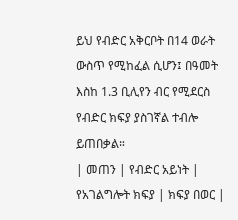ይህ የብድር አቅርቦት በ14 ወራት ውስጥ የሚከፈል ሲሆን፤ በዓመት እስከ 1.3 ቢሊየን ብር የሚደርስ የብድር ክፍያ ያስገኛል ተብሎ ይጠበቃል።
| መጠን | የብድር አይነት | የአገልግሎት ክፍያ | ክፍያ በወር |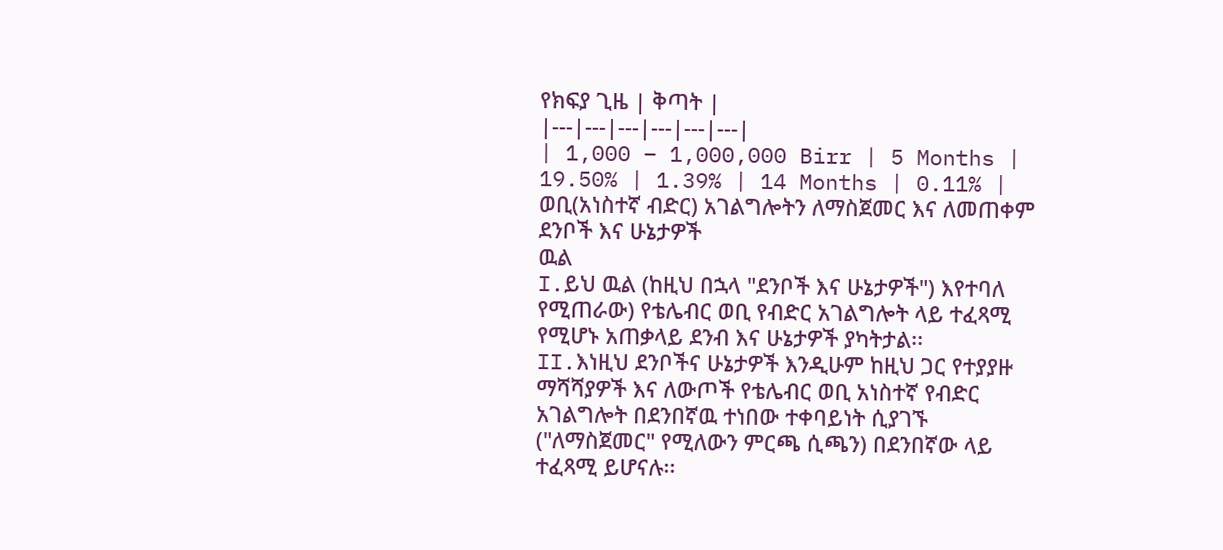የክፍያ ጊዜ | ቅጣት |
|---|---|---|---|---|---|
| 1,000 – 1,000,000 Birr | 5 Months | 19.50% | 1.39% | 14 Months | 0.11% |
ወቢ(አነስተኛ ብድር) አገልግሎትን ለማስጀመር እና ለመጠቀም
ደንቦች እና ሁኔታዎች
ዉል
I.ይህ ዉል (ከዚህ በኋላ "ደንቦች እና ሁኔታዎች") እየተባለ የሚጠራው) የቴሌብር ወቢ የብድር አገልግሎት ላይ ተፈጻሚ የሚሆኑ አጠቃላይ ደንብ እና ሁኔታዎች ያካትታል፡፡
II.እነዚህ ደንቦችና ሁኔታዎች እንዲሁም ከዚህ ጋር የተያያዙ ማሻሻያዎች እና ለውጦች የቴሌብር ወቢ አነስተኛ የብድር አገልግሎት በደንበኛዉ ተነበው ተቀባይነት ሲያገኙ ("ለማስጀመር" የሚለውን ምርጫ ሲጫን) በደንበኛው ላይ ተፈጻሚ ይሆናሉ፡፡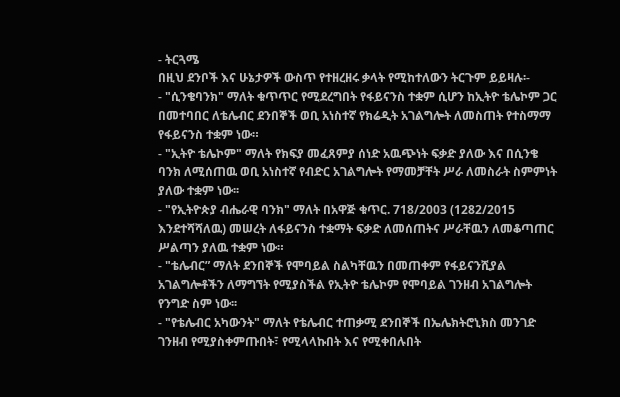- ትርጓሜ
በዚህ ደንቦች እና ሁኔታዎች ውስጥ የተዘረዘሩ ቃላት የሚከተለውን ትርጉም ይይዛሉ፡-
- "ሲንቄባንክ" ማለት ቁጥጥር የሚደረግበት የፋይናንስ ተቋም ሲሆን ከኢትዮ ቴሌኮም ጋር በመተባበር ለቴሌብር ደንበኞች ወቢ አነስተኛ የክሬዲት አገልግሎት ለመስጠት የተስማማ የፋይናንስ ተቋም ነው።
- "ኢትዮ ቴሌኮም" ማለት የክፍያ መፈጸምያ ሰነድ አዉጭነት ፍቃድ ያለው እና በሲንቄ ባንክ ለሚሰጠዉ ወቢ አነስተኛ የብድር አገልግሎት የማመቻቸት ሥራ ለመስራት ስምምነት ያለው ተቋም ነው፡፡
- "የኢትዮጵያ ብሔራዊ ባንክ" ማለት በአዋጅ ቁጥር. 718/2003 (1282/2015 እንደተሻሻለዉ) መሠረት ለፋይናንስ ተቋማት ፍቃድ ለመሰጠትና ሥራቸዉን ለመቆጣጠር ሥልጣን ያለዉ ተቋም ነው።
- "ቴሌብር” ማለት ደንበኞች የሞባይል ስልካቸዉን በመጠቀም የፋይናንሺያል አገልግሎቶችን ለማግኘት የሚያስችል የኢትዮ ቴሌኮም የሞባይል ገንዘብ አገልግሎት የንግድ ስም ነው፡፡
- "የቴሌብር አካውንት" ማለት የቴሌብር ተጠቃሚ ደንበኞች በኤሌክትሮኒክስ መንገድ ገንዘብ የሚያስቀምጡበት፣ የሚላላኩበት እና የሚቀበሉበት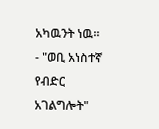አካዉንት ነዉ፡፡
- "ወቢ አነስተኛ የብድር አገልግሎት"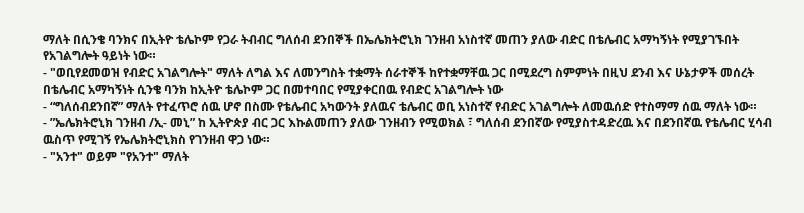ማለት በሲንቄ ባንክና በኢትዮ ቴሌኮም የጋራ ትብብር ግለሰብ ደንበኞች በኤሌክትሮኒክ ገንዘብ አነስተኛ መጠን ያለው ብድር በቴሌብር አማካኝነት የሚያገኙበት የአገልግሎት ዓይነት ነው።
- "ወቢየደመወዝ የብድር አገልግሎት" ማለት ለግል እና ለመንግስት ተቋማት ሰራተኞች ከየተቋማቸዉ ጋር በሚደረግ ስምምነት በዚህ ደንብ እና ሁኔታዎች መሰረት በቴሌብር አማካኝነት ሲንቄ ባንክ ከኢትዮ ቴሌኮም ጋር በመተባበር የሚያቀርበዉ የብድር አገልግሎት ነው
- “ግለሰብደንበኛ” ማለት የተፈጥሮ ሰዉ ሆኖ በስሙ የቴሌብር አካውንት ያለዉና ቴሌብር ወቢ አነስተኛ የብድር አገልግሎት ለመዉሰድ የተስማማ ሰዉ ማለት ነው።
- ”ኤሌክትሮኒክ ገንዘብ /ኢ- መኒ” ከ ኢትዮጵያ ብር ጋር እኩልመጠን ያለው ገንዘብን የሚወክል ፣ ግለሰብ ደንበኛው የሚያስተዳድረዉ እና በደንበኛዉ የቴሌብር ሂሳብ ዉስጥ የሚገኝ የኤሌክትሮኒክስ የገንዘብ ዋጋ ነው።
- "አንተ" ወይም "የአንተ" ማለት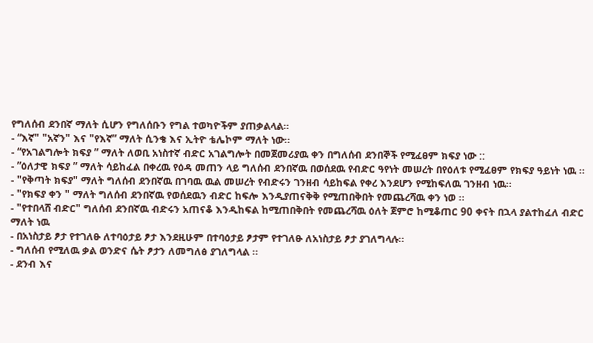የግለሰብ ደንበኛ ማለት ሲሆን የግለሰቡን የግል ተወካዮችም ያጠቃልላል።
- “እኛ" "አኛን" እና "የእኛ” ማለት ሲንቄ እና ኢትዮ ቴሌኮም ማለት ነው፡፡
- “የአገልግሎት ክፍያ ” ማለት ለወቢ አነስተኛ ብድር አገልግሎት በመጀመሪያዉ ቀን በግለሰብ ደንበኞች የሚፈፀም ክፍያ ነው ::
- ”ዕለታዊ ክፍያ ” ማለት ሳይከፈል በቀረዉ የዕዳ መጠን ላይ ግለሰብ ደንበኛዉ በወሰደዉ የብድር ዓየነት መሠረት በየዕለቱ የሚፈፀም የክፍያ ዓይነት ነዉ ፡፡
- "የቅጣት ክፍያ" ማለት ግለሰብ ደንበኛዉ በገባዉ ዉል መሠረት የብድሩን ገንዘብ ሳይከፍል የቀረ እንደሆን የሚከፍለዉ ገንዘብ ነዉ፡፡
- "የክፍያ ቀን " ማለት ግለሰብ ደንበኛዉ የወሰደዉን ብድር ከፍሎ እንዲያጠናቅቅ የሚጠበቅበት የመጨረሻዉ ቀን ነወ ፡፡
- "የተበላሸ ብድር" ግለሰብ ደንበኛዉ ብድሩን አጠናቆ እንዲከፍል ከሚጠበቅበት የመጨረሻዉ ዕለት ጀምሮ ከሚቆጠር 90 ቀናት በኋላ ያልተከፈለ ብድር ማለት ነዉ
- በአነስታይ ፆታ የተገለፁ ለተባዕታይ ፆታ እንደዚሁም በተባዕታይ ፆታም የተገለፁ ለአነስታይ ፆታ ያገለግላሉ፡፡
- ግለሰብ የሚለዉ ቃል ወንድና ሴት ፆታን ለመግለፅ ያገለግላል ፡፡
- ደንብ እና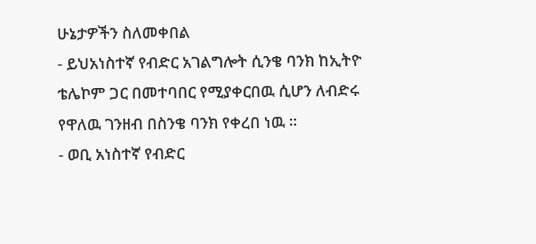ሁኔታዎችን ስለመቀበል
- ይህአነስተኛ የብድር አገልግሎት ሲንቄ ባንክ ከኢትዮ ቴሌኮም ጋር በመተባበር የሚያቀርበዉ ሲሆን ለብድሩ የዋለዉ ገንዘብ በስንቄ ባንክ የቀረበ ነዉ ፡፡
- ወቢ አነስተኛ የብድር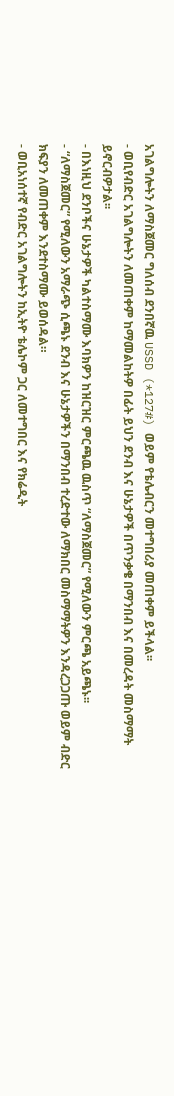አገልግሎትን ለማስጀመር ግለሰብ ደንበኛዉ USSD (*127#) ወይም የቴሌብርን መተግበሪያ መጠቀም ይችላል፡፡
- ወቢየብድር አገልግሎትን ለመጠቀም ከማመልከትዎ በፊት ይህን ደንብ እና ሁኔታዎች በጥንቃቄ በማንበብ እና በመረዳት መስማማት ይኖርብዎታል፡፡
- በእነዚህ ደንቦችና ሁኔታዎች ካልተስማሙ እባክዎን ከዝርዝር ምርጫዉ ዉስጥ “ለማስጀመር” የሚለውን ምርጫ አይጫኑ፡፡
- “ለማስጀመር” የሚለውን አማራጭ ሲጫኑ ደንብ እና ሁኔታዎችን በማንበብ ተረድተው ለማክበር መስማማትዎን እንዳረጋጋጡ ወይም ብድር ክፍያን ለመጠቀም እንደተስማሙ ይወሰዳል።
- ወቢአነሰተኛ የብድር አገልግሎትን ከኢትዮ ቴሌኮም ጋር ለመተግበር እና የክሬዲት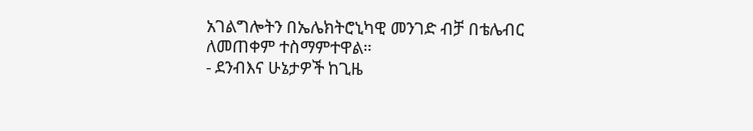አገልግሎትን በኤሌክትሮኒካዊ መንገድ ብቻ በቴሌብር ለመጠቀም ተስማምተዋል።
- ደንብእና ሁኔታዎች ከጊዜ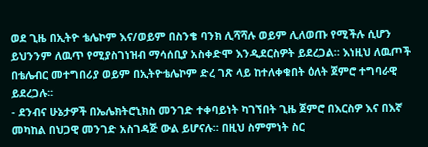ወደ ጊዜ በኢትዮ ቴሌኮም እና/ወይም በስንቄ ባንክ ሊሻሻሉ ወይም ሊለወጡ የሚችሉ ሲሆን ይህንንም ለዉጥ የሚያስገነዝብ ማሳሰቢያ አስቀድሞ እንዲደርስዎት ይደረጋል። እነዚህ ለዉጦች በቴሌብር መተግበሪያ ወይም በኢትዮቴሌኮም ድረ ገጽ ላይ ከተለቀቁበት ዕለት ጀምሮ ተግባራዊ ይደረጋሉ፡፡
- ደንብና ሁኔታዎች በኤሌክትሮኒክስ መንገድ ተቀባይነት ካገኘበት ጊዜ ጀምሮ በእርስዎ እና በእኛ መካከል በህጋዊ መንገድ አስገዳጅ ውል ይሆናሉ። በዚህ ስምምነት ስር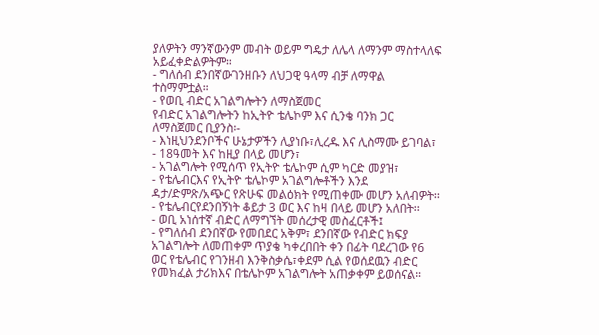ያለዎትን ማንኛውንም መብት ወይም ግዴታ ለሌላ ለማንም ማስተላለፍ አይፈቀድልዎትም።
- ግለሰብ ደንበኛውገንዘቡን ለህጋዊ ዓላማ ብቻ ለማዋል ተስማምቷል።
- የወቢ ብድር አገልግሎትን ለማስጀመር
የብድር አገልግሎትን ከኢትዮ ቴሌኮም እና ሲንቄ ባንክ ጋር ለማስጀመር ቢያንስ፡-
- እነዚህንደንቦችና ሁኔታዎችን ሊያነቡ፣ሊረዱ እና ሊስማሙ ይገባል፣
- 18ዓመት እና ከዚያ በላይ መሆን፣
- አገልግሎት የሚሰጥ የኢትዮ ቴሌኮም ሲም ካርድ መያዝ፣
- የቴሌብርእና የኢትዮ ቴሌኮም አገልግሎቶችን እንደ ዳታ/ድምጽ/አጭር የጽሁፍ መልዕክት የሚጠቀሙ መሆን አለብዎት፡፡
- የቴሌብርየደንበኝነት ቆይታ 3 ወር እና ከዛ በላይ መሆን አለበት፡፡
- ወቢ አነሰተኛ ብድር ለማግኘት መሰረታዊ መስፈርቶች፤
- የግለሰብ ደንበኛው የመበደር አቅም፣ ደንበኛው የብድር ክፍያ አገልግሎት ለመጠቀም ጥያቄ ካቀረበበት ቀን በፊት ባደረገው የ6 ወር የቴሌብር የገንዘብ እንቅስቃሴ፣ቀደም ሲል የወሰደዉን ብድር የመክፈል ታሪክእና በቴሌኮም አገልግሎት አጠቃቀም ይወሰናል።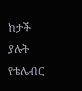ከታች ያሉት የቴሌብር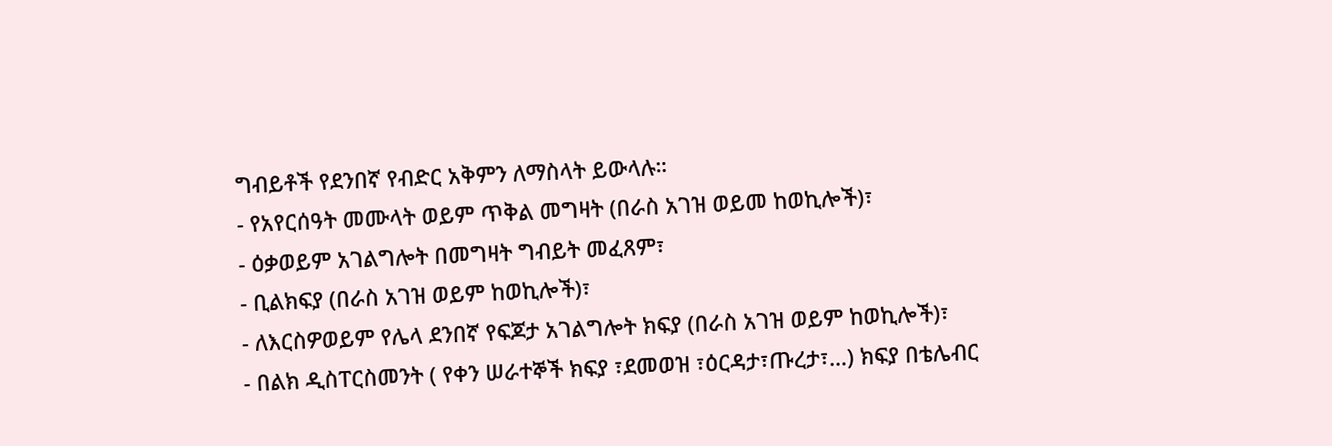ግብይቶች የደንበኛ የብድር አቅምን ለማስላት ይውላሉ።
- የአየርሰዓት መሙላት ወይም ጥቅል መግዛት (በራስ አገዝ ወይመ ከወኪሎች)፣
- ዕቃወይም አገልግሎት በመግዛት ግብይት መፈጸም፣
- ቢልክፍያ (በራስ አገዝ ወይም ከወኪሎች)፣
- ለእርስዎወይም የሌላ ደንበኛ የፍጆታ አገልግሎት ክፍያ (በራስ አገዝ ወይም ከወኪሎች)፣
- በልክ ዲስፐርስመንት ( የቀን ሠራተኞች ክፍያ ፣ደመወዝ ፣ዕርዳታ፣ጡረታ፣…) ክፍያ በቴሌብር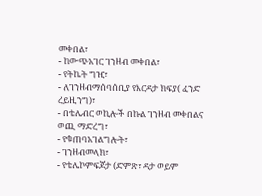መቀበል፣
- ከውጭአገር ገንዘብ መቀበል፣
- የትኬት ግዢ፣
- ለገንዘብማሰባሰቢያ የእርዳታ ክፍያ( ፈንድ ረይዚንግ)፣
- በቴሌብር ወኪሎች በኩል ገንዘብ መቀበልና ወጪ ማድረግ፣
- የቁጠባአገልግሎት፣
- ገንዘብመላክ፣
- የቴሌኮምፍጆታ (ድምጽ፣ ዳታ ወይም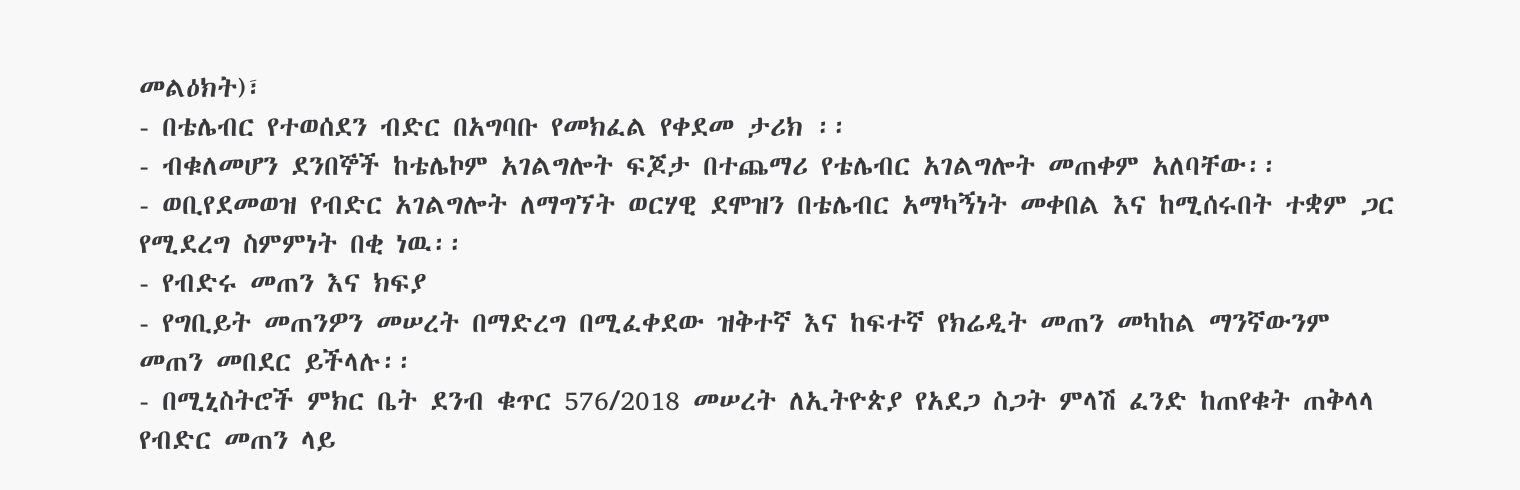መልዕክት)፣
- በቴሌብር የተወሰደን ብድር በአግባቡ የመክፈል የቀደመ ታሪክ ፡፡
- ብቁለመሆን ደንበኞች ከቴሌኮም አገልግሎት ፍጆታ በተጨማሪ የቴሌብር አገልግሎት መጠቀም አለባቸው፡፡
- ወቢየደመወዝ የብድር አገልግሎት ለማግኘት ወርሃዊ ደሞዝን በቴሌብር አማካኝነት መቀበል እና ከሚሰሩበት ተቋም ጋር የሚደረግ ስምምነት በቂ ነዉ፡፡
- የብድሩ መጠን እና ክፍያ
- የግቢይት መጠንዎን መሠረት በማድረግ በሚፈቀደው ዝቅተኛ እና ከፍተኛ የክሬዲት መጠን መካከል ማንኛውንም መጠን መበደር ይችላሉ፡፡
- በሚኒስትሮች ምክር ቤት ደንብ ቁጥር 576/2018 መሠረት ለኢትዮጵያ የአደጋ ስጋት ምላሽ ፈንድ ከጠየቁት ጠቅላላ የብድር መጠን ላይ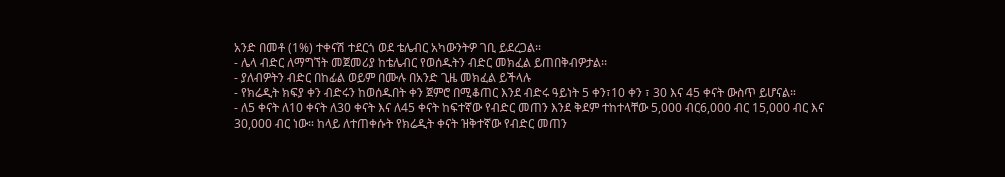አንድ በመቶ (1%) ተቀናሽ ተደርጎ ወደ ቴሌብር አካውንትዎ ገቢ ይደረጋል፡፡
- ሌላ ብድር ለማግኘት መጀመሪያ ከቴሌብር የወሰዱትን ብድር መክፈል ይጠበቅብዎታል፡፡
- ያለብዎትን ብድር በከፊል ወይም በሙሉ በአንድ ጊዜ መክፈል ይችላሉ
- የክሬዲት ክፍያ ቀን ብድሩን ከወሰዱበት ቀን ጀምሮ በሚቆጠር እንደ ብድሩ ዓይነት 5 ቀን፣10 ቀን ፣ 30 እና 45 ቀናት ውስጥ ይሆናል።
- ለ5 ቀናት ለ10 ቀናት ለ30 ቀናት እና ለ45 ቀናት ከፍተኛው የብድር መጠን እንደ ቅደም ተከተላቸው 5,000 ብር6,000 ብር 15,000 ብር እና 30,000 ብር ነው። ከላይ ለተጠቀሱት የክሬዲት ቀናት ዝቅተኛው የብድር መጠን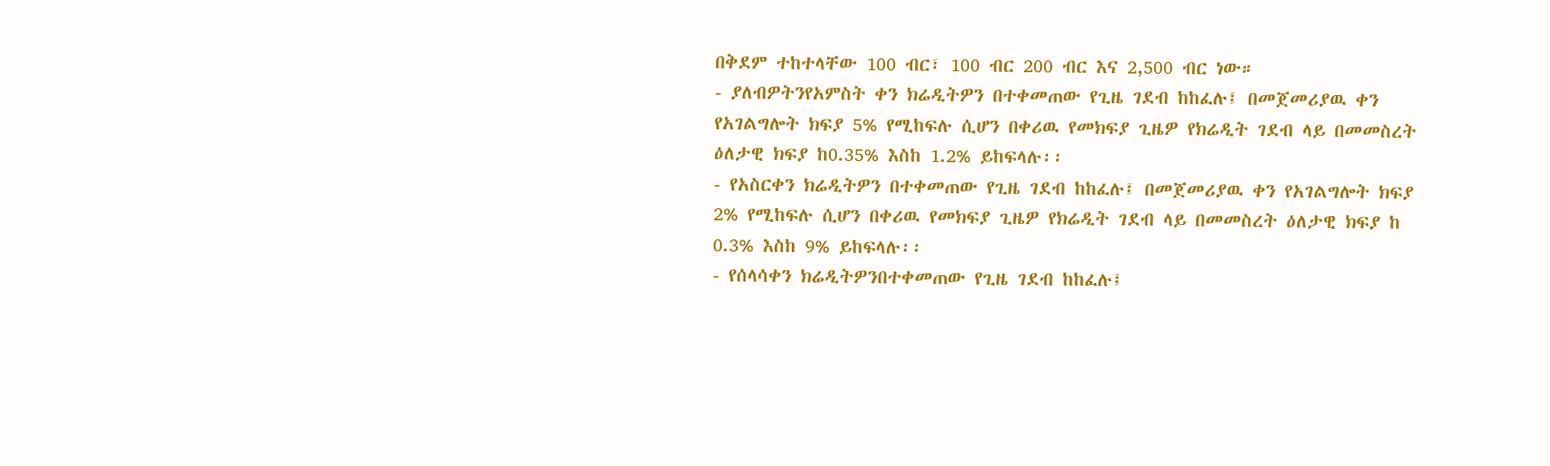በቅደም ተከተላቸው 100 ብር፣ 100 ብር 200 ብር እና 2,500 ብር ነው።
- ያለብዎትንየአምስት ቀን ክሬዲትዎን በተቀመጠው የጊዜ ገደብ ከከፈሉ፤ በመጀመሪያዉ ቀን የአገልግሎት ክፍያ 5% የሚከፍሉ ሲሆን በቀሪዉ የመክፍያ ጊዜዎ የክሬዲት ገደብ ላይ በመመስረት ዕለታዊ ክፍያ ከ0.35% እስከ 1.2% ይከፍላሉ፡፡
- የአስርቀን ክሬዲትዎን በተቀመጠው የጊዜ ገደብ ከከፈሉ፤ በመጀመሪያዉ ቀን የአገልግሎት ክፍያ 2% የሚከፍሉ ሲሆን በቀሪዉ የመክፍያ ጊዜዎ የክሬዲት ገደብ ላይ በመመስረት ዕለታዊ ክፍያ ከ 0.3% እስከ 9% ይከፍላሉ፡፡
- የሰላሳቀን ክሬዲትዎንበተቀመጠው የጊዜ ገደብ ከከፈሉ፤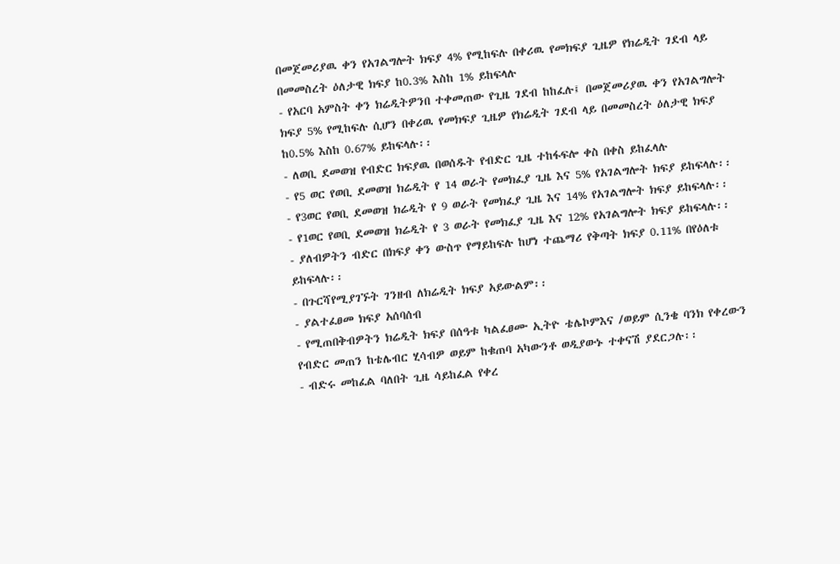በመጀመሪያዉ ቀን የአገልግሎት ክፍያ 4% የሚከፍሉ በቀሪዉ የመክፍያ ጊዜዎ የክሬዲት ገደብ ላይ በመመስረት ዕለታዊ ክፍያ ከ0.3% እስከ 1% ይከፍላሉ
- የአርባ አምስት ቀን ክሬዲትዎንበ ተቀመጠው የጊዜ ገደብ ከከፈሉ፤ በመጀመሪያዉ ቀን የአገልግሎት ክፍያ 5% የሚከፍሉ ሲሆን በቀሪዉ የመክፍያ ጊዜዎ የክሬዲት ገደብ ላይ በመመስረት ዕለታዊ ክፍያ ከ0.5% እስከ 0.67% ይከፍላሉ፡፡
- ለወቢ ደመወዝ የብድር ክፍያዉ በወሰዱት የብድር ጊዜ ተከፋፍሎ ቀስ በቀስ ይከፈላሉ
- የ5 ወር የወቢ ደመወዝ ክሬዲት የ 14 ወራት የመክፈያ ጊዜ እና 5% የአገልግሎት ክፍያ ይከፍላሉ፡፡
- የ3ወር የወቢ ደመወዝ ክሬዲት የ 9 ወራት የመክፈያ ጊዜ እና 14% የአገልግሎት ክፍያ ይከፍላሉ፡፡
- የ1ወር የወቢ ደመወዝ ክሬዲት የ 3 ወራት የመክፈያ ጊዜ እና 12% የአገልግሎት ክፍያ ይከፍላሉ፡፡
- ያለብዎትን ብድር በክፍያ ቀን ውስጥ የማይከፍሉ ከሆነ ተጨማሪ የቅጣት ክፍያ 0.11% በየዕለቱ ይከፍላሉ፡፡
- በጉርሻየሚያገኙት ገንዘብ ለክሬዲት ክፍያ አይውልም፡፡
- ያልተፈፀመ ክፍያ አሰባሰብ
- የሚጠበቅብዎትን ክሬዲት ክፍያ በሰዓቱ ካልፈፀሙ ኢትዮ ቴሌኮምእና /ወይም ሲንቄ ባንክ የቀረውን የብድር መጠን ከቴሌብር ሂሳብዎ ወይም ከቁጠባ አካውንቶ ወዲያውኑ ተቀናሽ ያደርጋሉ፡፡
- ብድሩ መከፈል ባለበት ጊዜ ሳይከፈል የቀረ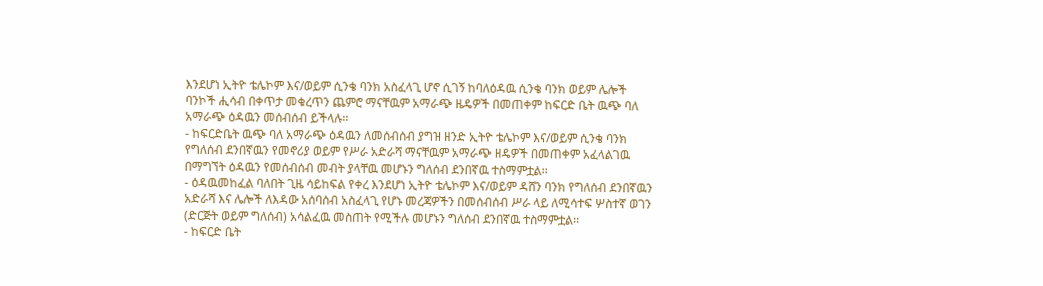እንደሆነ ኢትዮ ቴሌኮም እና/ወይም ሲንቄ ባንክ አስፈላጊ ሆኖ ሲገኝ ከባለዕዳዉ ሲንቄ ባንክ ወይም ሌሎች ባንኮች ሒሳብ በቀጥታ መቁረጥን ጨምሮ ማናቸዉም አማራጭ ዜዴዎች በመጠቀም ከፍርድ ቤት ዉጭ ባለ አማራጭ ዕዳዉን መሰብሰብ ይችላሉ፡፡
- ከፍርድቤት ዉጭ ባለ አማራጭ ዕዳዉን ለመሰብሰብ ያግዝ ዘንድ ኢትዮ ቴሌኮም እና/ወይም ሲንቄ ባንክ የግለሰብ ደንበኛዉን የመኖሪያ ወይም የሥራ አድራሻ ማናቸዉም አማራጭ ዘዴዎች በመጠቀም አፈላልገዉ በማግኘት ዕዳዉን የመሰብሰብ መብት ያላቸዉ መሆኑን ግለሰብ ደንበኛዉ ተስማምቷል፡፡
- ዕዳዉመከፈል ባለበት ጊዜ ሳይከፍል የቀረ እንደሆነ ኢትዮ ቴሌኮም እና/ወይም ዳሸን ባንክ የግለሰብ ደንበኛዉን አድራሻ እና ሌሎች ለእዳው አሰባሰብ አስፈላጊ የሆኑ መረጃዎችን በመሰብሰብ ሥራ ላይ ለሚሳተፍ ሦስተኛ ወገን (ድርጅት ወይም ግለሰብ) አሳልፈዉ መስጠት የሚችሉ መሆኑን ግለሰብ ደንበኛዉ ተስማምቷል፡፡
- ከፍርድ ቤት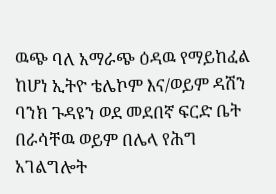ዉጭ ባለ አማራጭ ዕዳዉ የማይከፈል ከሆነ ኢትዮ ቴሌኮም እና/ወይም ዳሽን ባንክ ጉዳዩን ወደ መደበኛ ፍርድ ቤት በራሳቸዉ ወይም በሌላ የሕግ አገልግሎት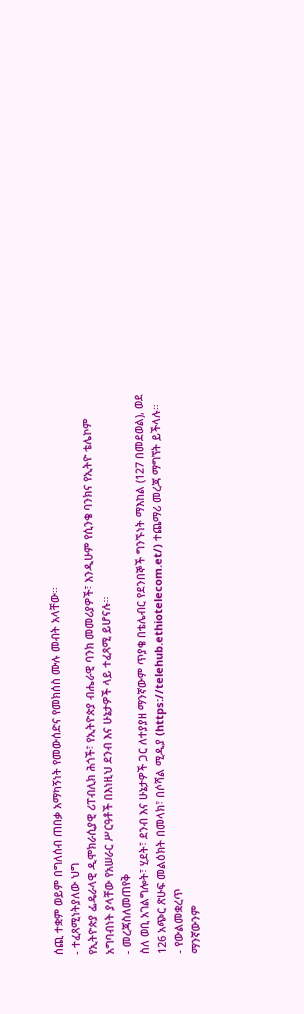ሰጪ ተቋም ወይም በግለሰብ ጠበቃ አማካኝነት የመውሰድና የመክሰስ ሙሉ መብት አላቸው፡፡
- ተፈጻሚነትያለው ህግ
የኢትዮጵያ ፌዴራላዊ ዲሞክራሲያዊ ሪፐብሊክ ሕጎች፣ የኢትዮጵያ ብሔራዊ ባንክ መመሪያዎች፣ እንዲሁም የሲንቄ ባንክና የኢትዮ ቴሌኮም አግባብነት ያላቸው የአሠራር ሥርዓቶች በእነዚህ ደንብ እና ሁኔታዎች ላይ ተፈጻሚ ይሆናሉ፡፡
- መረጃስለመጠየቅ
ስለ ወቢ አገልግሎት፣ ሂደት፣ ደንብ እና ሁኔታዎች ጋር ለተያያዘ ማንኛውም ጥያቄ በቴሌብር የደንበኞች ግንኙነት ማእከል (127 በመደወል), ወደ 126 አጭር ጽሁፍ መልዕክት በመላክ፣ በሶሻል ሚዲያ (https://telehub.ethiotelecom.et/) ተጨማሪ መረጃ ማግኘት ይችላሉ።
- የውልመቋረጥ
ማንኛውንም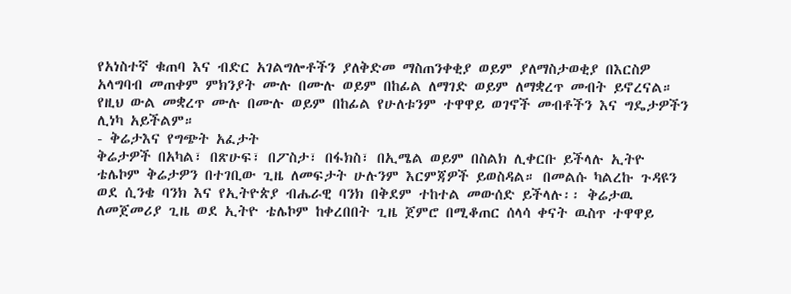የአነስተኛ ቁጠባ እና ብድር አገልግሎቶችን ያለቅድመ ማስጠንቀቂያ ወይም ያለማስታወቂያ በእርስዎ አላግባብ መጠቀም ምክንያት ሙሉ በሙሉ ወይም በከፊል ለማገድ ወይም ለማቋረጥ መብት ይኖረናል። የዚህ ውል መቋረጥ ሙሉ በሙሉ ወይም በከፊል የሁለቱንም ተዋዋይ ወገኖች መብቶችን እና ግዴታዎችን ሊነካ አይችልም።
- ቅሬታእና የግጭት አፈታት
ቅሬታዎች በአካል፣ በጽሁፍ፣ በፖስታ፣ በፋክስ፣ በኢሜል ወይም በስልክ ሊቀርቡ ይችላሉ ኢትዮ ቴሌኮም ቅሬታዎን በተገቢው ጊዜ ለመፍታት ሁሉንም እርምጃዎች ይወስዳል። በመልሱ ካልረኩ ጉዳዩን ወደ ሲንቄ ባንክ እና የኢትዮጵያ ብሔራዊ ባንክ በቅደም ተከተል መውሰድ ይችላሉ፡፡ ቅሬታዉ ለመጀመሪያ ጊዜ ወደ ኢትዮ ቴሌኮም ከቀረበበት ጊዜ ጀምሮ በሚቆጠር ሰላሳ ቀናት ዉስጥ ተዋዋይ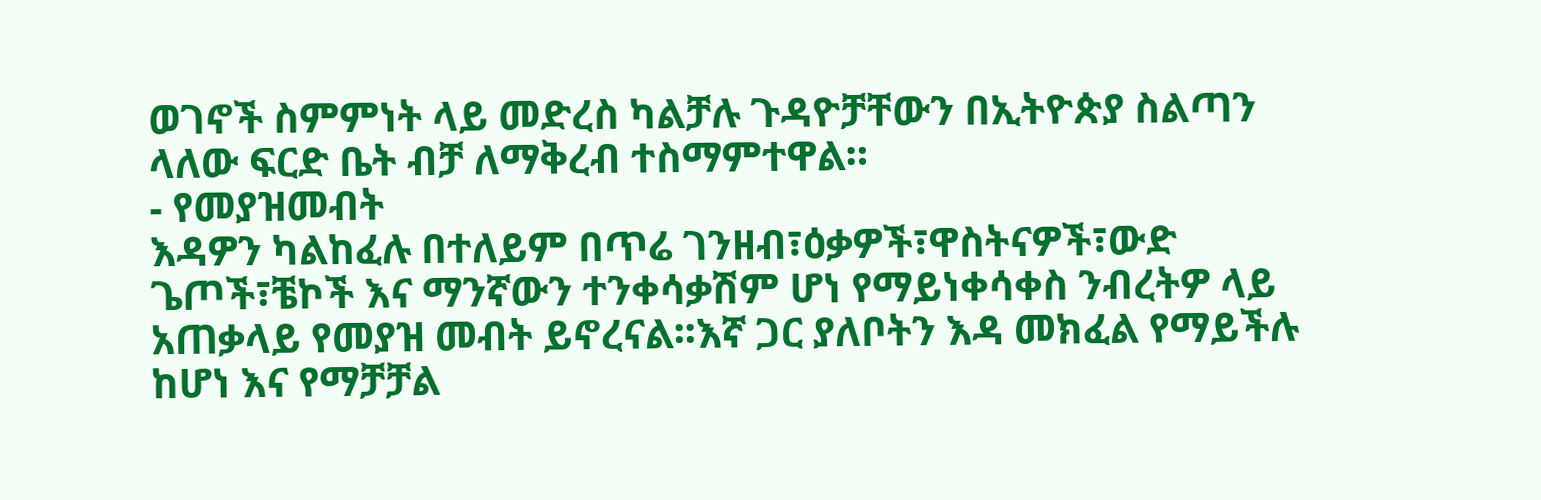ወገኖች ስምምነት ላይ መድረስ ካልቻሉ ጉዳዮቻቸውን በኢትዮጵያ ስልጣን ላለው ፍርድ ቤት ብቻ ለማቅረብ ተስማምተዋል።
- የመያዝመብት
እዳዎን ካልከፈሉ በተለይም በጥሬ ገንዘብ፣ዕቃዎች፣ዋስትናዎች፣ውድ ጌጦች፣ቼኮች እና ማንኛውን ተንቀሳቃሽም ሆነ የማይነቀሳቀስ ንብረትዎ ላይ አጠቃላይ የመያዝ መብት ይኖረናል፡፡እኛ ጋር ያለቦትን እዳ መክፈል የማይችሉ ከሆነ እና የማቻቻል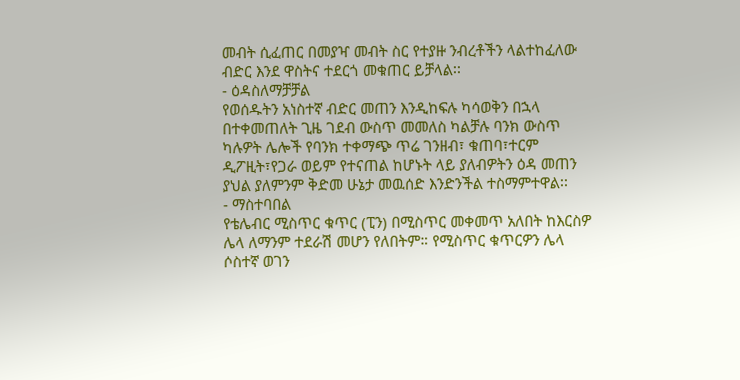መብት ሲፈጠር በመያዣ መብት ስር የተያዙ ንብረቶችን ላልተከፈለው ብድር እንደ ዋስትና ተደርጎ መቁጠር ይቻላል፡፡
- ዕዳስለማቻቻል
የወሰዱትን አነስተኛ ብድር መጠን እንዲከፍሉ ካሳወቅን በኋላ በተቀመጠለት ጊዜ ገደብ ውስጥ መመለስ ካልቻሉ ባንክ ውስጥ ካሉዎት ሌሎች የባንክ ተቀማጭ ጥሬ ገንዘብ፣ ቁጠባ፣ተርም ዲፖዚት፣የጋራ ወይም የተናጠል ከሆኑት ላይ ያለብዎትን ዕዳ መጠን ያህል ያለምንም ቅድመ ሁኔታ መዉሰድ እንድንችል ተስማምተዋል፡፡
- ማስተባበል
የቴሌብር ሚስጥር ቁጥር (ፒን) በሚስጥር መቀመጥ አለበት ከእርስዎ ሌላ ለማንም ተደራሽ መሆን የለበትም። የሚስጥር ቁጥርዎን ሌላ ሶስተኛ ወገን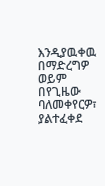እንዲያዉቀዉ በማድረግዎ ወይም በየጊዜው ባለመቀየርዎ፣ ያልተፈቀደ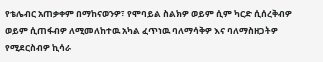የቴሌብር አጠቃቀም በማከናወንዎ፣ የሞባይል ስልክዎ ወይም ሲም ካርድ ሲሰረቅብዎ ወይም ሲጠፋብዎ ለሚመለከተዉ አካል ፈጥነዉ ባለማሳቅዎ እና ባለማስዘጋትዎ የሚደርስብዎ ኪሳራ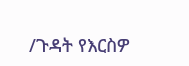/ጉዳት የእርስዎ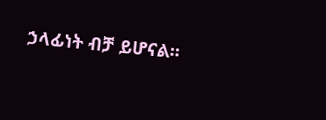ኃላፊነት ብቻ ይሆናል፡፡